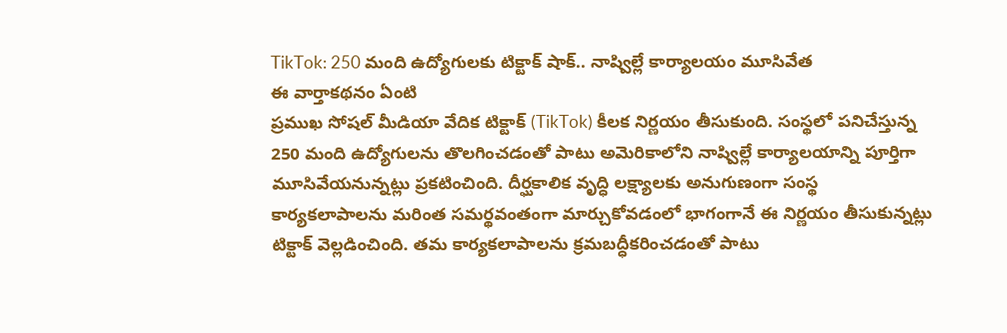TikTok: 250 మంది ఉద్యోగులకు టిక్టాక్ షాక్.. నాష్విల్లే కార్యాలయం మూసివేత
ఈ వార్తాకథనం ఏంటి
ప్రముఖ సోషల్ మీడియా వేదిక టిక్టాక్ (TikTok) కీలక నిర్ణయం తీసుకుంది. సంస్థలో పనిచేస్తున్న 250 మంది ఉద్యోగులను తొలగించడంతో పాటు అమెరికాలోని నాష్విల్లే కార్యాలయాన్ని పూర్తిగా మూసివేయనున్నట్లు ప్రకటించింది. దీర్ఘకాలిక వృద్ధి లక్ష్యాలకు అనుగుణంగా సంస్థ కార్యకలాపాలను మరింత సమర్థవంతంగా మార్చుకోవడంలో భాగంగానే ఈ నిర్ణయం తీసుకున్నట్లు టిక్టాక్ వెల్లడించింది. తమ కార్యకలాపాలను క్రమబద్ధీకరించడంతో పాటు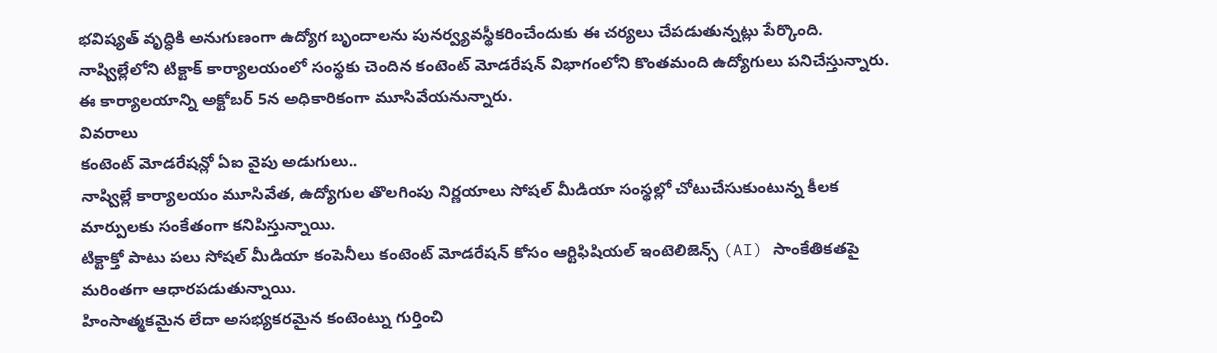భవిష్యత్ వృద్ధికి అనుగుణంగా ఉద్యోగ బృందాలను పునర్వ్యవస్థీకరించేందుకు ఈ చర్యలు చేపడుతున్నట్లు పేర్కొంది. నాష్విల్లేలోని టిక్టాక్ కార్యాలయంలో సంస్థకు చెందిన కంటెంట్ మోడరేషన్ విభాగంలోని కొంతమంది ఉద్యోగులు పనిచేస్తున్నారు. ఈ కార్యాలయాన్ని అక్టోబర్ 5న అధికారికంగా మూసివేయనున్నారు.
వివరాలు
కంటెంట్ మోడరేషన్లో ఏఐ వైపు అడుగులు..
నాష్విల్లే కార్యాలయం మూసివేత, ఉద్యోగుల తొలగింపు నిర్ణయాలు సోషల్ మీడియా సంస్థల్లో చోటుచేసుకుంటున్న కీలక మార్పులకు సంకేతంగా కనిపిస్తున్నాయి.
టిక్టాక్తో పాటు పలు సోషల్ మీడియా కంపెనీలు కంటెంట్ మోడరేషన్ కోసం ఆర్టిఫిషియల్ ఇంటెలిజెన్స్ (AI) సాంకేతికతపై మరింతగా ఆధారపడుతున్నాయి.
హింసాత్మకమైన లేదా అసభ్యకరమైన కంటెంట్ను గుర్తించి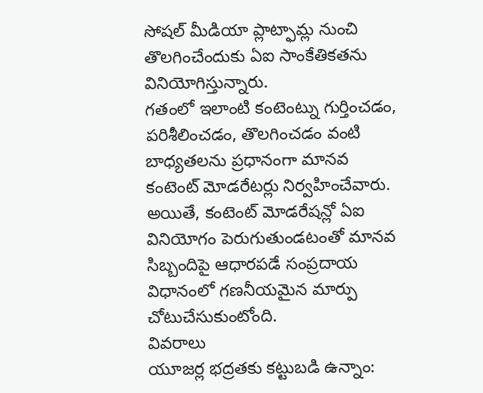సోషల్ మీడియా ప్లాట్ఫామ్ల నుంచి తొలగించేందుకు ఏఐ సాంకేతికతను వినియోగిస్తున్నారు.
గతంలో ఇలాంటి కంటెంట్ను గుర్తించడం, పరిశీలించడం, తొలగించడం వంటి బాధ్యతలను ప్రధానంగా మానవ కంటెంట్ మోడరేటర్లు నిర్వహించేవారు.
అయితే, కంటెంట్ మోడరేషన్లో ఏఐ వినియోగం పెరుగుతుండటంతో మానవ సిబ్బందిపై ఆధారపడే సంప్రదాయ విధానంలో గణనీయమైన మార్పు చోటుచేసుకుంటోంది.
వివరాలు
యూజర్ల భద్రతకు కట్టుబడి ఉన్నాం: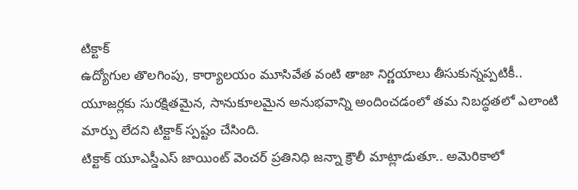టిక్టాక్
ఉద్యోగుల తొలగింపు, కార్యాలయం మూసివేత వంటి తాజా నిర్ణయాలు తీసుకున్నప్పటికీ.. యూజర్లకు సురక్షితమైన, సానుకూలమైన అనుభవాన్ని అందించడంలో తమ నిబద్ధతలో ఎలాంటి మార్పు లేదని టిక్టాక్ స్పష్టం చేసింది.
టిక్టాక్ యూఎస్డీఎస్ జాయింట్ వెంచర్ ప్రతినిధి జన్నా క్రౌలీ మాట్లాడుతూ.. అమెరికాలో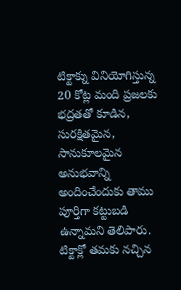టిక్టాక్ను వినియోగిస్తున్న 20 కోట్ల మంది ప్రజలకు భద్రతతో కూడిన, సురక్షితమైన, సానుకూలమైన అనుభవాన్ని అందించేందుకు తాము పూర్తిగా కట్టుబడి ఉన్నామని తెలిపారు.
టిక్టాక్లో తమకు నచ్చిన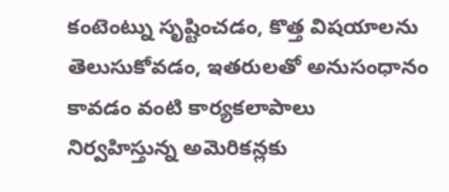కంటెంట్ను సృష్టించడం, కొత్త విషయాలను తెలుసుకోవడం, ఇతరులతో అనుసంధానం కావడం వంటి కార్యకలాపాలు నిర్వహిస్తున్న అమెరికన్లకు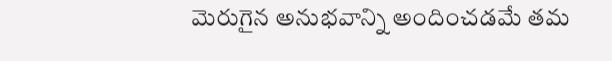మెరుగైన అనుభవాన్ని అందించడమే తమ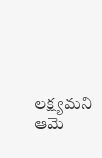లక్ష్యమని ఆమె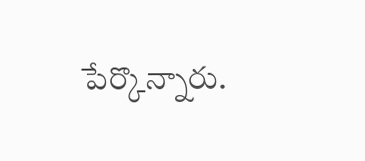పేర్కొన్నారు.